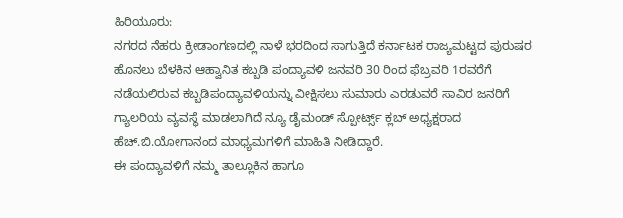ಹಿರಿಯೂರು:
ನಗರದ ನೆಹರು ಕ್ರೀಡಾಂಗಣದಲ್ಲಿ ನಾಳೆ ಭರದಿಂದ ಸಾಗುತ್ತಿದೆ ಕರ್ನಾಟಕ ರಾಜ್ಯಮಟ್ಟದ ಪುರುಷರ ಹೊನಲು ಬೆಳಕಿನ ಆಹ್ವಾನಿತ ಕಬ್ಬಡಿ ಪಂದ್ಯಾವಳಿ ಜನವರಿ 30 ರಿಂದ ಫೆಬ್ರವರಿ 1ರವರೆಗೆ ನಡೆಯಲಿರುವ ಕಬ್ಬಡಿಪಂದ್ಯಾವಳಿಯನ್ನು ವೀಕ್ಷಿಸಲು ಸುಮಾರು ಎರಡುವರೆ ಸಾವಿರ ಜನರಿಗೆ ಗ್ಯಾಲರಿಯ ವ್ಯವಸ್ಥೆ ಮಾಡಲಾಗಿದೆ ನ್ಯೂ ಡೈಮಂಡ್ ಸ್ಪೋರ್ಟ್ಸ್ ಕ್ಲಬ್ ಅಧ್ಯಕ್ಷರಾದ ಹೆಚ್.ಬಿ.ಯೋಗಾನಂದ ಮಾಧ್ಯಮಗಳಿಗೆ ಮಾಹಿತಿ ನೀಡಿದ್ದಾರೆ.
ಈ ಪಂದ್ಯಾವಳಿಗೆ ನಮ್ಮ ತಾಲ್ಲೂಕಿನ ಹಾಗೂ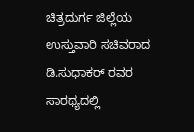ಚಿತ್ರದುರ್ಗ ಜಿಲ್ಲೆಯ ಉಸ್ತುವಾರಿ ಸಚಿವರಾದ ಡಿ.ಸುಧಾಕರ್ ರವರ ಸಾರಥ್ಯದಲ್ಲಿ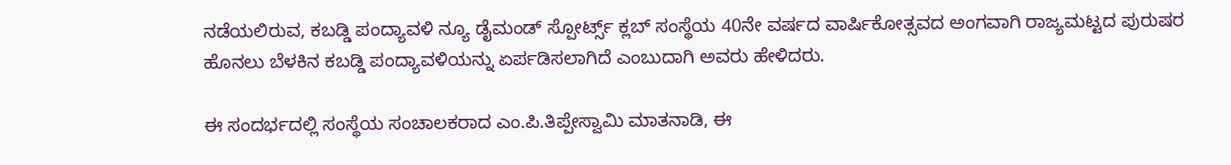ನಡೆಯಲಿರುವ, ಕಬಡ್ಡಿ ಪಂದ್ಯಾವಳಿ ನ್ಯೂ ಡೈಮಂಡ್ ಸ್ಪೋರ್ಟ್ಸ್ ಕ್ಲಬ್ ಸಂಸ್ಥೆಯ 40ನೇ ವರ್ಷದ ವಾರ್ಷಿಕೋತ್ಸವದ ಅಂಗವಾಗಿ ರಾಜ್ಯಮಟ್ಟದ ಪುರುಷರ ಹೊನಲು ಬೆಳಕಿನ ಕಬಡ್ಡಿ ಪಂದ್ಯಾವಳಿಯನ್ನು ಏರ್ಪಡಿಸಲಾಗಿದೆ ಎಂಬುದಾಗಿ ಅವರು ಹೇಳಿದರು.

ಈ ಸಂದರ್ಭದಲ್ಲಿ ಸಂಸ್ಥೆಯ ಸಂಚಾಲಕರಾದ ಎಂ.ಪಿ.ತಿಪ್ಪೇಸ್ವಾಮಿ ಮಾತನಾಡಿ, ಈ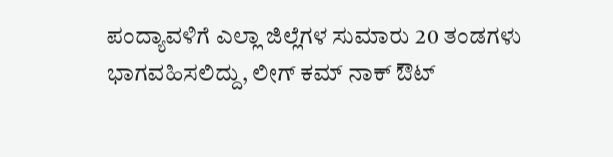ಪಂದ್ಯಾವಳಿಗೆ ಎಲ್ಲಾ ಜಿಲ್ಲೆಗಳ ಸುಮಾರು 20 ತಂಡಗಳು ಭಾಗವಹಿಸಲಿದ್ದು, ಲೀಗ್ ಕಮ್ ನಾಕ್ ಔಟ್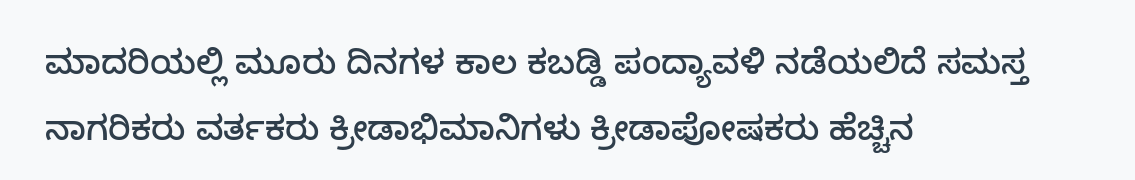ಮಾದರಿಯಲ್ಲಿ ಮೂರು ದಿನಗಳ ಕಾಲ ಕಬಡ್ಡಿ ಪಂದ್ಯಾವಳಿ ನಡೆಯಲಿದೆ ಸಮಸ್ತ ನಾಗರಿಕರು ವರ್ತಕರು ಕ್ರೀಡಾಭಿಮಾನಿಗಳು ಕ್ರೀಡಾಪೋಷಕರು ಹೆಚ್ಚಿನ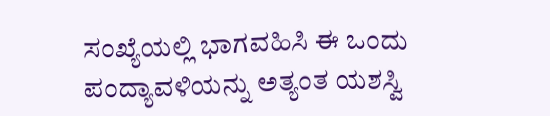ಸಂಖ್ಯೆಯಲ್ಲಿ ಭಾಗವಹಿಸಿ ಈ ಒಂದು ಪಂದ್ಯಾವಳಿಯನ್ನು ಅತ್ಯಂತ ಯಶಸ್ವಿ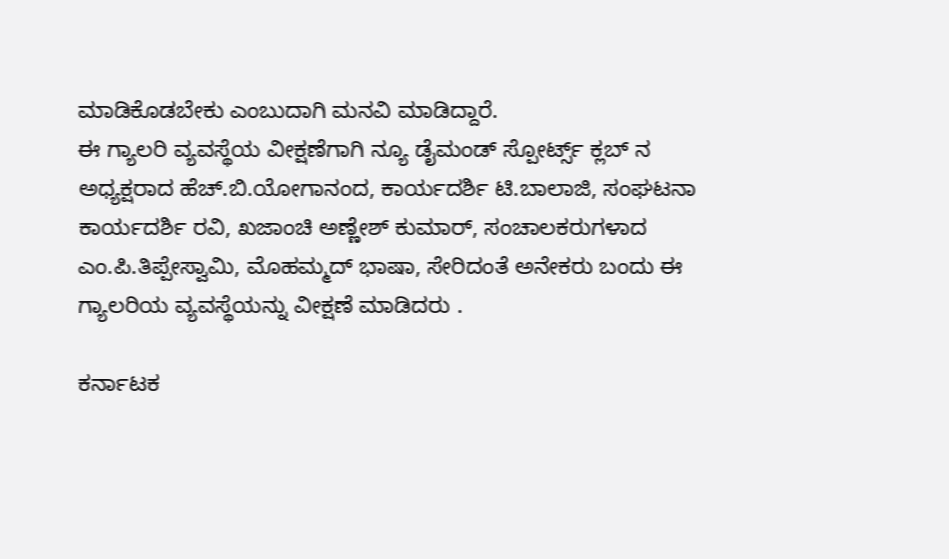ಮಾಡಿಕೊಡಬೇಕು ಎಂಬುದಾಗಿ ಮನವಿ ಮಾಡಿದ್ದಾರೆ.
ಈ ಗ್ಯಾಲರಿ ವ್ಯವಸ್ಥೆಯ ವೀಕ್ಷಣೆಗಾಗಿ ನ್ಯೂ ಡೈಮಂಡ್ ಸ್ಪೋರ್ಟ್ಸ್ ಕ್ಲಬ್ ನ ಅಧ್ಯಕ್ಷರಾದ ಹೆಚ್.ಬಿ.ಯೋಗಾನಂದ, ಕಾರ್ಯದರ್ಶಿ ಟಿ.ಬಾಲಾಜಿ, ಸಂಘಟನಾ ಕಾರ್ಯದರ್ಶಿ ರವಿ, ಖಜಾಂಚಿ ಅಣ್ಣೇಶ್ ಕುಮಾರ್, ಸಂಚಾಲಕರುಗಳಾದ ಎಂ.ಪಿ.ತಿಪ್ಪೇಸ್ವಾಮಿ, ಮೊಹಮ್ಮದ್ ಭಾಷಾ, ಸೇರಿದಂತೆ ಅನೇಕರು ಬಂದು ಈ ಗ್ಯಾಲರಿಯ ವ್ಯವಸ್ಥೆಯನ್ನು ವೀಕ್ಷಣೆ ಮಾಡಿದರು .

ಕರ್ನಾಟಕ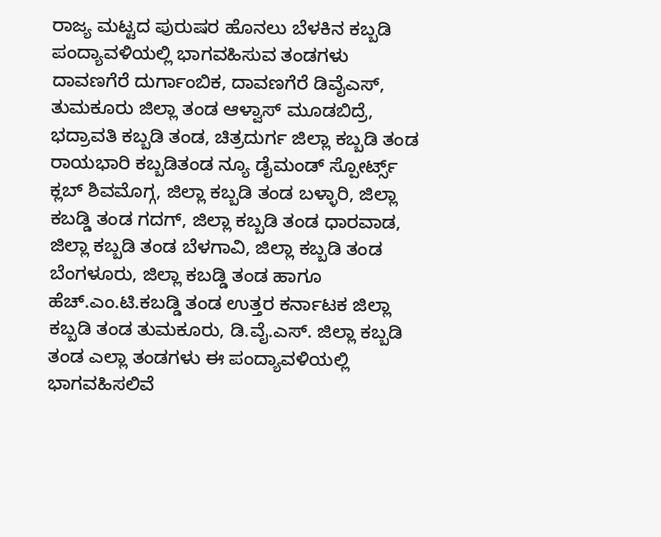ರಾಜ್ಯ ಮಟ್ಟದ ಪುರುಷರ ಹೊನಲು ಬೆಳಕಿನ ಕಬ್ಬಡಿ ಪಂದ್ಯಾವಳಿಯಲ್ಲಿ ಭಾಗವಹಿಸುವ ತಂಡಗಳು ದಾವಣಗೆರೆ ದುರ್ಗಾಂಬಿಕ, ದಾವಣಗೆರೆ ಡಿವೈಎಸ್, ತುಮಕೂರು ಜಿಲ್ಲಾ ತಂಡ ಆಳ್ವಾಸ್ ಮೂಡಬಿದ್ರೆ, ಭದ್ರಾವತಿ ಕಬ್ಬಡಿ ತಂಡ, ಚಿತ್ರದುರ್ಗ ಜಿಲ್ಲಾ ಕಬ್ಬಡಿ ತಂಡ ರಾಯಭಾರಿ ಕಬ್ಬಡಿತಂಡ ನ್ಯೂ ಡೈಮಂಡ್ ಸ್ಪೋರ್ಟ್ಸ್ ಕ್ಲಬ್ ಶಿವಮೊಗ್ಗ, ಜಿಲ್ಲಾ ಕಬ್ಬಡಿ ತಂಡ ಬಳ್ಳಾರಿ, ಜಿಲ್ಲಾ ಕಬಡ್ಡಿ ತಂಡ ಗದಗ್, ಜಿಲ್ಲಾ ಕಬ್ಬಡಿ ತಂಡ ಧಾರವಾಡ, ಜಿಲ್ಲಾ ಕಬ್ಬಡಿ ತಂಡ ಬೆಳಗಾವಿ, ಜಿಲ್ಲಾ ಕಬ್ಬಡಿ ತಂಡ ಬೆಂಗಳೂರು, ಜಿಲ್ಲಾ ಕಬಡ್ಡಿ ತಂಡ ಹಾಗೂ ಹೆಚ್.ಎಂ.ಟಿ.ಕಬಡ್ಡಿ ತಂಡ ಉತ್ತರ ಕರ್ನಾಟಕ ಜಿಲ್ಲಾ ಕಬ್ಬಡಿ ತಂಡ ತುಮಕೂರು, ಡಿ.ವೈ.ಎಸ್. ಜಿಲ್ಲಾ ಕಬ್ಬಡಿ ತಂಡ ಎಲ್ಲಾ ತಂಡಗಳು ಈ ಪಂದ್ಯಾವಳಿಯಲ್ಲಿ ಭಾಗವಹಿಸಲಿವೆ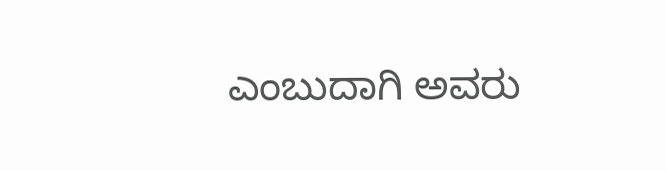ಎಂಬುದಾಗಿ ಅವರು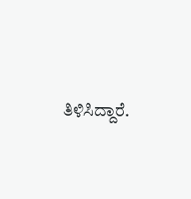ತಿಳಿಸಿದ್ದಾರೆ.